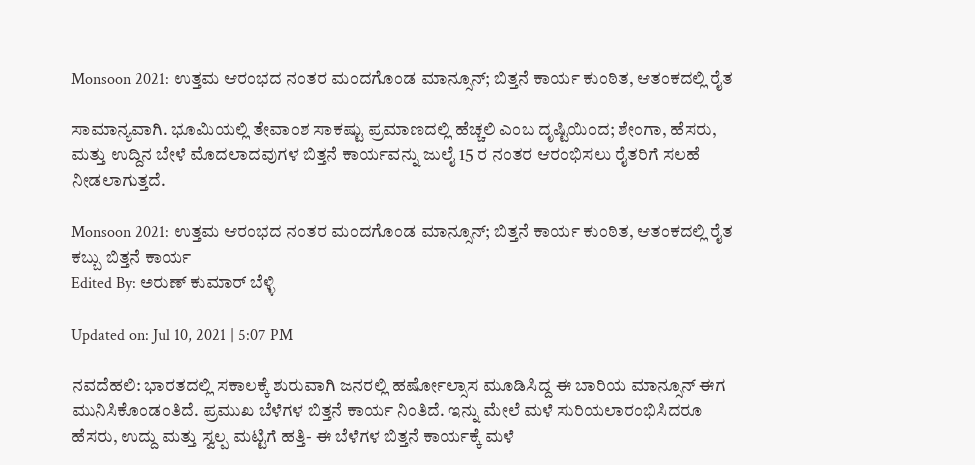Monsoon 2021: ಉತ್ತಮ ಆರಂಭದ ನಂತರ ಮಂದಗೊಂಡ ಮಾನ್ಸೂನ್; ಬಿತ್ತನೆ ಕಾರ್ಯ ಕುಂಠಿತ, ಆತಂಕದಲ್ಲಿ ರೈತ

ಸಾಮಾನ್ಯವಾಗಿ. ಭೂಮಿಯಲ್ಲಿ ತೇವಾಂಶ ಸಾಕಷ್ಟು ಪ್ರಮಾಣದಲ್ಲಿ ಹೆಚ್ಚಲಿ ಎಂಬ ದೃಷ್ಟಿಯಿಂದ; ಶೇಂಗಾ, ಹೆಸರು, ಮತ್ತು ಉದ್ದಿನ ಬೇಳೆ ಮೊದಲಾದವುಗಳ ಬಿತ್ತನೆ ಕಾರ್ಯವನ್ನು ಜುಲೈ 15 ರ ನಂತರ ಆರಂಭಿಸಲು ರೈತರಿಗೆ ಸಲಹೆ ನೀಡಲಾಗುತ್ತದೆ.

Monsoon 2021: ಉತ್ತಮ ಆರಂಭದ ನಂತರ ಮಂದಗೊಂಡ ಮಾನ್ಸೂನ್; ಬಿತ್ತನೆ ಕಾರ್ಯ ಕುಂಠಿತ, ಆತಂಕದಲ್ಲಿ ರೈತ
ಕಬ್ಬು ಬಿತ್ತನೆ ಕಾರ್ಯ
Edited By: ಅರುಣ್ ಕುಮಾರ್ ಬೆಳ್ಳಿ

Updated on: Jul 10, 2021 | 5:07 PM

ನವದೆಹಲಿ: ಭಾರತದಲ್ಲಿ ಸಕಾಲಕ್ಕೆ ಶುರುವಾಗಿ ಜನರಲ್ಲಿ ಹರ್ಷೋಲ್ಸಾಸ ಮೂಡಿಸಿದ್ದ ಈ ಬಾರಿಯ ಮಾನ್ಸೂನ್ ಈಗ ಮುನಿಸಿಕೊಂಡಂತಿದೆ. ಪ್ರಮುಖ ಬೆಳೆಗಳ ಬಿತ್ತನೆ ಕಾರ್ಯ ನಿಂತಿದೆ. ಇನ್ನು ಮೇಲೆ ಮಳೆ ಸುರಿಯಲಾರಂಭಿಸಿದರೂ ಹೆಸರು, ಉದ್ದು ಮತ್ತು ಸ್ವಲ್ಪ ಮಟ್ಟಿಗೆ ಹತ್ತಿ- ಈ ಬೆಳೆಗಳ ಬಿತ್ತನೆ ಕಾರ್ಯಕ್ಕೆ ಮಳೆ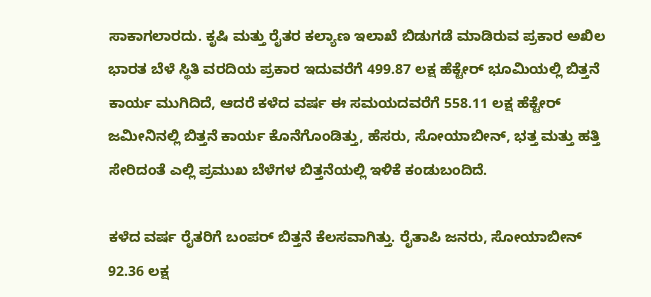ಸಾಕಾಗಲಾರದು. ಕೃಷಿ ಮತ್ತು ರೈತರ ಕಲ್ಯಾಣ ಇಲಾಖೆ ಬಿಡುಗಡೆ ಮಾಡಿರುವ ಪ್ರಕಾರ ಅಖಿಲ ಭಾರತ ಬೆಳೆ ಸ್ಥಿತಿ ವರದಿಯ ಪ್ರಕಾರ ಇದುವರೆಗೆ 499.87 ಲಕ್ಷ ಹೆಕ್ಟೇರ್ ಭೂಮಿಯಲ್ಲಿ ಬಿತ್ತನೆ ಕಾರ್ಯ ಮುಗಿದಿದೆ, ಆದರೆ ಕಳೆದ ವರ್ಷ ಈ ಸಮಯದವರೆಗೆ 558.11 ಲಕ್ಷ ಹೆಕ್ಟೇರ್ ಜಮೀನಿನಲ್ಲಿ ಬಿತ್ತನೆ ಕಾರ್ಯ ಕೊನೆಗೊಂಡಿತ್ತು, ಹೆಸರು, ಸೋಯಾಬೀನ್, ಭತ್ತ ಮತ್ತು ಹತ್ತಿ ಸೇರಿದಂತೆ ಎಲ್ಲಿ ಪ್ರಮುಖ ಬೆಳೆಗಳ ಬಿತ್ತನೆಯಲ್ಲಿ ಇಳಿಕೆ ಕಂಡುಬಂದಿದೆ.

ಕಳೆದ ವರ್ಷ ರೈತರಿಗೆ ಬಂಪರ್ ಬಿತ್ತನೆ ಕೆಲಸವಾಗಿತ್ತು. ರೈತಾಪಿ ಜನರು, ಸೋಯಾಬೀನ್ 92.36 ಲಕ್ಷ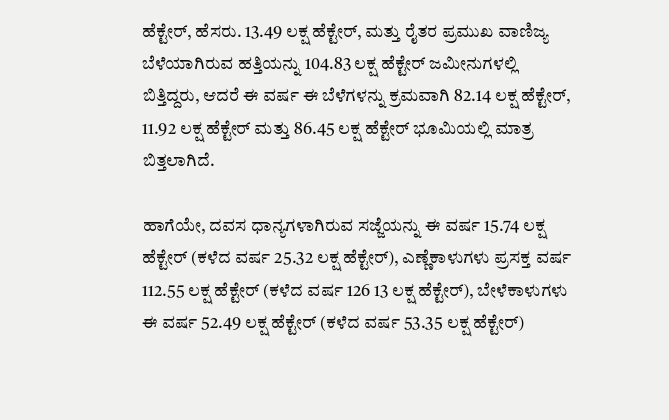ಹೆಕ್ಟೇರ್, ಹೆಸರು. 13.49 ಲಕ್ಷ ಹೆಕ್ಟೇರ್, ಮತ್ತು ರೈತರ ಪ್ರಮುಖ ವಾಣಿಜ್ಯ ಬೆಳೆಯಾಗಿರುವ ಹತ್ತಿಯನ್ನು 104.83 ಲಕ್ಷ ಹೆಕ್ಟೇರ್ ಜಮೀನುಗಳಲ್ಲಿ ಬಿತ್ತಿದ್ದರು, ಆದರೆ ಈ ವರ್ಷ ಈ ಬೆಳೆಗಳನ್ನು ಕ್ರಮವಾಗಿ 82.14 ಲಕ್ಷ ಹೆಕ್ಟೇರ್, 11.92 ಲಕ್ಷ ಹೆಕ್ಟೇರ್ ಮತ್ತು 86.45 ಲಕ್ಷ ಹೆಕ್ಟೇರ್ ಭೂಮಿಯಲ್ಲಿ ಮಾತ್ರ ಬಿತ್ತಲಾಗಿದೆ.

ಹಾಗೆಯೇ, ದವಸ ಧಾನ್ಯಗಳಾಗಿರುವ ಸಜ್ಜೆಯನ್ನು ಈ ವರ್ಷ 15.74 ಲಕ್ಷ ಹೆಕ್ಟೇರ್ (ಕಳೆದ ವರ್ಷ 25.32 ಲಕ್ಷ ಹೆಕ್ಟೇರ್), ಎಣ್ಣೆಕಾಳುಗಳು ಪ್ರಸಕ್ತ ವರ್ಷ 112.55 ಲಕ್ಷ ಹೆಕ್ಟೇರ್ (ಕಳೆದ ವರ್ಷ 126 13 ಲಕ್ಷ ಹೆಕ್ಟೇರ್), ಬೇಳೆಕಾಳುಗಳು ಈ ವರ್ಷ 52.49 ಲಕ್ಷ ಹೆಕ್ಟೇರ್ (ಕಳೆದ ವರ್ಷ 53.35 ಲಕ್ಷ ಹೆಕ್ಟೇರ್)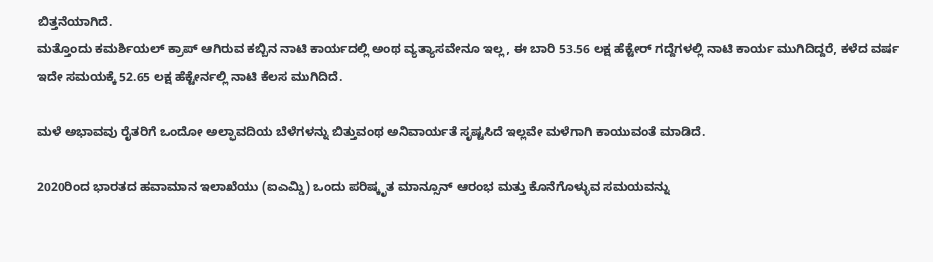ಬಿತ್ತನೆಯಾಗಿದೆ.
ಮತ್ತೊಂದು ಕಮರ್ಶಿಯಲ್ ಕ್ರಾಪ್ ಆಗಿರುವ ಕಬ್ಬಿನ ನಾಟಿ ಕಾರ್ಯದಲ್ಲಿ ಅಂಥ ವ್ಯತ್ಯಾಸವೇನೂ ಇಲ್ಲ, ಈ ಬಾರಿ 53.56 ಲಕ್ಷ ಹೆಕ್ಟೇರ್ ಗದ್ದೆಗಳಲ್ಲಿ ನಾಟಿ ಕಾರ್ಯ ಮುಗಿದಿದ್ದರೆ, ಕಳೆದ ವರ್ಷ ಇದೇ ಸಮಯಕ್ಕೆ 52.65 ಲಕ್ಷ ಹೆಕ್ಟೇರ್ನಲ್ಲಿ ನಾಟಿ ಕೆಲಸ ಮುಗಿದಿದೆ.

ಮಳೆ ಅಭಾವವು ರೈತರಿಗೆ ಒಂದೋ ಅಲ್ಫಾವದಿಯ ಬೆಳೆಗಳನ್ನು ಬಿತ್ತುವಂಥ ಅನಿವಾರ್ಯತೆ ಸೃಷ್ಟಸಿದೆ ಇಲ್ಲವೇ ಮಳೆಗಾಗಿ ಕಾಯುವಂತೆ ಮಾಡಿದೆ.

2020ರಿಂದ ಭಾರತದ ಹವಾಮಾನ ಇಲಾಖೆಯು (ಐಎಮ್ಡಿ) ಒಂದು ಪರಿಷ್ಕೃತ ಮಾನ್ಸೂನ್ ಆರಂಭ ಮತ್ತು ಕೊನೆಗೊಳ್ಳುವ ಸಮಯವನ್ನು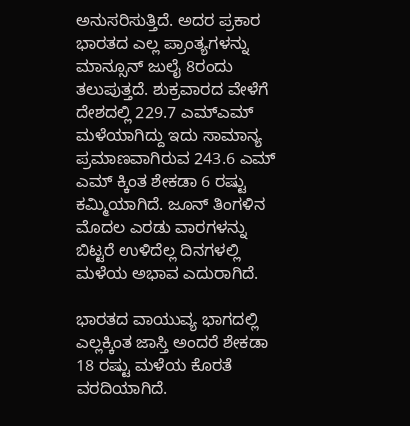ಅನುಸರಿಸುತ್ತಿದೆ. ಅದರ ಪ್ರಕಾರ ಭಾರತದ ಎಲ್ಲ ಪ್ರಾಂತ್ಯಗಳನ್ನು ಮಾನ್ಸೂನ್ ಜುಲೈ 8ರಂದು ತಲುಪುತ್ತದೆ. ಶುಕ್ರವಾರದ ವೇಳೆಗೆ ದೇಶದಲ್ಲಿ 229.7 ಎಮ್ಎಮ್ ಮಳೆಯಾಗಿದ್ದು ಇದು ಸಾಮಾನ್ಯ ಪ್ರಮಾಣವಾಗಿರುವ 243.6 ಎಮ್ ಎಮ್ ಕ್ಕಿಂತ ಶೇಕಡಾ 6 ರಷ್ಟು ಕಮ್ಮಿಯಾಗಿದೆ. ಜೂನ್ ತಿಂಗಳಿನ ಮೊದಲ ಎರಡು ವಾರಗಳನ್ನು ಬಿಟ್ಟರೆ ಉಳಿದೆಲ್ಲ ದಿನಗಳಲ್ಲಿ ಮಳೆಯ ಅಭಾವ ಎದುರಾಗಿದೆ.

ಭಾರತದ ವಾಯುವ್ಯ ಭಾಗದಲ್ಲಿ ಎಲ್ಲಕ್ಕಿಂತ ಜಾಸ್ತಿ ಅಂದರೆ ಶೇಕಡಾ 18 ರಷ್ಟು ಮಳೆಯ ಕೊರತೆ ವರದಿಯಾಗಿದೆ.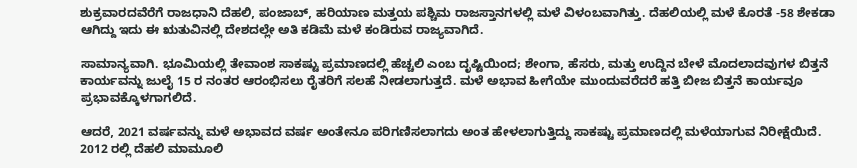ಶುಕ್ರವಾರದವೆರೆಗೆ ರಾಜಧಾನಿ ದೆಹಲಿ, ಪಂಜಾಬ್, ಹರಿಯಾಣ ಮತ್ತಯ ಪಶ್ಚಿಮ ರಾಜಸ್ತಾನಗಳಲ್ಲಿ ಮಳೆ ವಿಳಂಬವಾಗಿತ್ತು. ದೆಹಲಿಯಲ್ಲಿ ಮಳೆ ಕೊರತೆ -58 ಶೇಕಡಾ ಆಗಿದ್ದು ಇದು ಈ ಋತುವಿನಲ್ಲಿ ದೇಶದಲ್ಲೇ ಅತಿ ಕಡಿಮೆ ಮಳೆ ಕಂಡಿರುವ ರಾಜ್ಯವಾಗಿದೆ.

ಸಾಮಾನ್ಯವಾಗಿ. ಭೂಮಿಯಲ್ಲಿ ತೇವಾಂಶ ಸಾಕಷ್ಟು ಪ್ರಮಾಣದಲ್ಲಿ ಹೆಚ್ಚಲಿ ಎಂಬ ದೃಷ್ಟಿಯಿಂದ; ಶೇಂಗಾ, ಹೆಸರು, ಮತ್ತು ಉದ್ದಿನ ಬೇಳೆ ಮೊದಲಾದವುಗಳ ಬಿತ್ತನೆ ಕಾರ್ಯವನ್ನು ಜುಲೈ 15 ರ ನಂತರ ಆರಂಭಿಸಲು ರೈತರಿಗೆ ಸಲಹೆ ನೀಡಲಾಗುತ್ತದೆ. ಮಳೆ ಅಭಾವ ಹೀಗೆಯೇ ಮುಂದುವರೆದರೆ ಹತ್ತಿ ಬೀಜ ಬಿತ್ತನೆ ಕಾರ್ಯವೂ ಪ್ರಭಾವಕ್ಕೊಳಗಾಗಲಿದೆ.

ಆದರೆ, 2021 ವರ್ಷವನ್ನು ಮಳೆ ಅಭಾವದ ವರ್ಷ ಅಂತೇನೂ ಪರಿಗಣಿಸಲಾಗದು ಅಂತ ಹೇಳಲಾಗುತ್ತಿದ್ದು ಸಾಕಷ್ಟು ಪ್ರಮಾಣದಲ್ಲಿ ಮಳೆಯಾಗುವ ನಿರೀಕ್ಷೆಯಿದೆ. 2012 ರಲ್ಲಿ ದೆಹಲಿ ಮಾಮೂಲಿ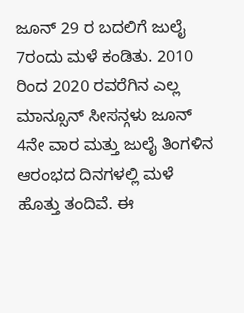ಜೂನ್ 29 ರ ಬದಲಿಗೆ ಜುಲೈ 7ರಂದು ಮಳೆ ಕಂಡಿತು. 2010 ರಿಂದ 2020 ರವರೆಗಿನ ಎಲ್ಲ ಮಾನ್ಸೂನ್ ಸೀಸನ್ಗಳು ಜೂನ್ 4ನೇ ವಾರ ಮತ್ತು ಜುಲೈ ತಿಂಗಳಿನ ಆರಂಭದ ದಿನಗಳಲ್ಲಿ ಮಳೆ ಹೊತ್ತು ತಂದಿವೆ. ಈ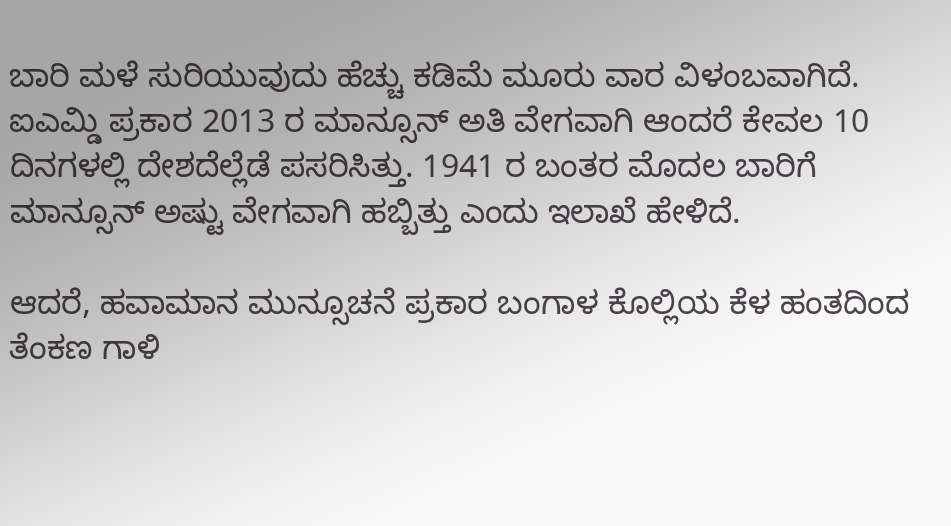ಬಾರಿ ಮಳೆ ಸುರಿಯುವುದು ಹೆಚ್ಚು ಕಡಿಮೆ ಮೂರು ವಾರ ವಿಳಂಬವಾಗಿದೆ. ಐಎಮ್ಡಿ ಪ್ರಕಾರ 2013 ರ ಮಾನ್ಸೂನ್ ಅತಿ ವೇಗವಾಗಿ ಆಂದರೆ ಕೇವಲ 10 ದಿನಗಳಲ್ಲಿ ದೇಶದೆಲ್ಲೆಡೆ ಪಸರಿಸಿತ್ತು. 1941 ರ ಬಂತರ ಮೊದಲ ಬಾರಿಗೆ ಮಾನ್ಸೂನ್ ಅಷ್ಟು ವೇಗವಾಗಿ ಹಬ್ಬಿತ್ತು ಎಂದು ಇಲಾಖೆ ಹೇಳಿದೆ.

ಆದರೆ, ಹವಾಮಾನ ಮುನ್ಸೂಚನೆ ಪ್ರಕಾರ ಬಂಗಾಳ ಕೊಲ್ಲಿಯ ಕೆಳ ಹಂತದಿಂದ ತೆಂಕಣ ಗಾಳಿ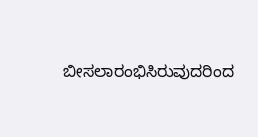ಬೀಸಲಾರಂಭಿಸಿರುವುದರಿಂದ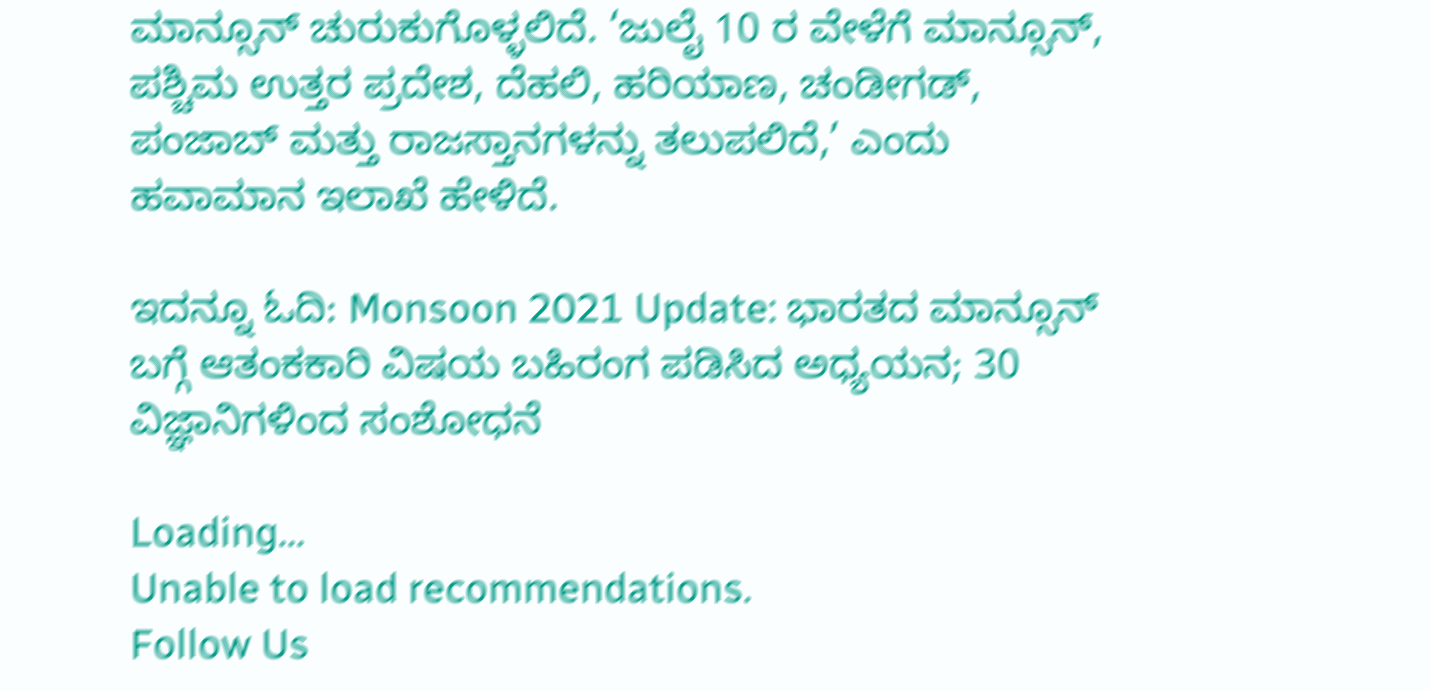ಮಾನ್ಸೂನ್ ಚುರುಕುಗೊಳ್ಳಲಿದೆ. ‘ಜುಲೈ 10 ರ ವೇಳೆಗೆ ಮಾನ್ಸೂನ್, ಪಶ್ಚಿಮ ಉತ್ತರ ಪ್ರದೇಶ, ದೆಹಲಿ, ಹರಿಯಾಣ, ಚಂಡೀಗಡ್, ಪಂಜಾಬ್ ಮತ್ತು ರಾಜಸ್ತಾನಗಳನ್ನು ತಲುಪಲಿದೆ,’ ಎಂದು ಹವಾಮಾನ ಇಲಾಖೆ ಹೇಳಿದೆ.

ಇದನ್ನೂ ಓದಿ: Monsoon 2021 Update: ಭಾರತದ ಮಾನ್ಸೂನ್ ಬಗ್ಗೆ ಆತಂಕಕಾರಿ ವಿಷಯ ಬಹಿರಂಗ ಪಡಿಸಿದ ಅಧ್ಯಯನ; 30 ವಿಜ್ಞಾನಿಗಳಿಂದ ಸಂಶೋಧನೆ

Loading...
Unable to load recommendations.
Follow Us